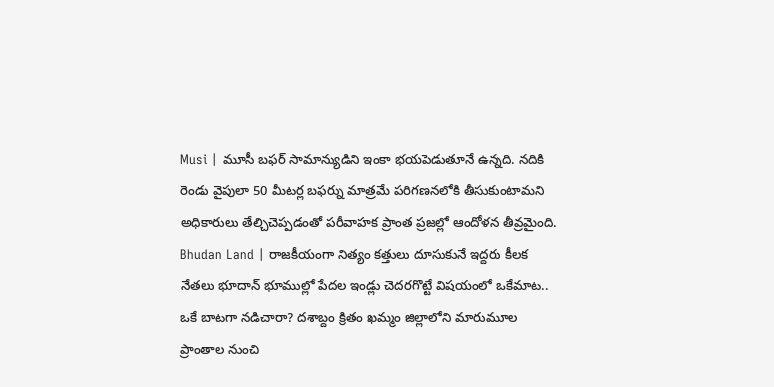Musi | మూసీ బఫర్ సామాన్యుడిని ఇంకా భయపెడుతూనే ఉన్నది. నదికి రెండు వైపులా 50 మీటర్ల బఫర్ను మాత్రమే పరిగణనలోకి తీసుకుంటామని అధికారులు తేల్చిచెప్పడంతో పరీవాహక ప్రాంత ప్రజల్లో ఆందోళన తీవ్రమైంది.
Bhudan Land | రాజకీయంగా నిత్యం కత్తులు దూసుకునే ఇద్దరు కీలక నేతలు భూదాన్ భూముల్లో పేదల ఇండ్లు చెదరగొట్టే విషయంలో ఒకేమాట.. ఒకే బాటగా నడిచారా? దశాబ్దం క్రితం ఖమ్మం జిల్లాలోని మారుమూల ప్రాంతాల నుంచి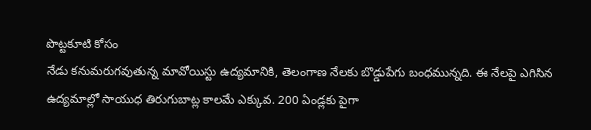పొట్టకూటి కోసం
నేడు కనుమరుగవుతున్న మావోయిస్టు ఉద్యమానికి, తెలంగాణ నేలకు బొడ్డుపేగు బంధమున్నది. ఈ నేలపై ఎగిసిన ఉద్యమాల్లో సాయుధ తిరుగుబాట్ల కాలమే ఎక్కువ. 200 ఏండ్లకు పైగా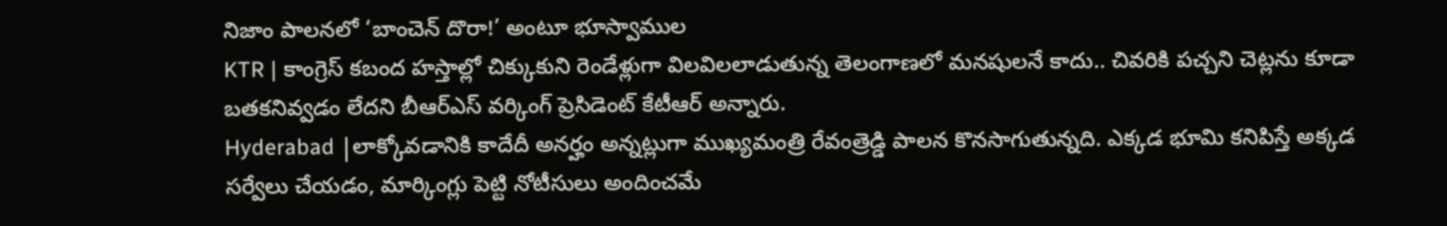నిజాం పాలనలో ‘బాంచెన్ దొరా!’ అంటూ భూస్వాముల
KTR | కాంగ్రెస్ కబంద హస్తాల్లో చిక్కుకుని రెండేళ్లుగా విలవిలలాడుతున్న తెలంగాణలో మనషులనే కాదు.. చివరికి పచ్చని చెట్లను కూడా బతకనివ్వడం లేదని బీఆర్ఎస్ వర్కింగ్ ప్రెసిడెంట్ కేటీఆర్ అన్నారు.
Hyderabad |లాక్కోవడానికి కాదేదీ అనర్హం అన్నట్లుగా ముఖ్యమంత్రి రేవంత్రెడ్డి పాలన కొనసాగుతున్నది. ఎక్కడ భూమి కనిపిస్తే అక్కడ సర్వేలు చేయడం, మార్కింగ్లు పెట్టి నోటీసులు అందించమే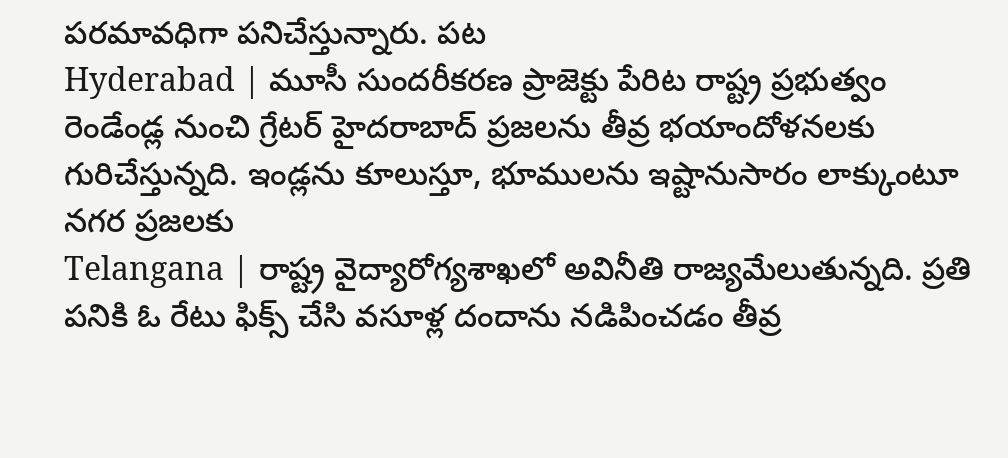పరమావధిగా పనిచేస్తున్నారు. పట
Hyderabad | మూసీ సుందరీకరణ ప్రాజెక్టు పేరిట రాష్ట్ర ప్రభుత్వం రెండేండ్ల నుంచి గ్రేటర్ హైదరాబాద్ ప్రజలను తీవ్ర భయాందోళనలకు గురిచేస్తున్నది. ఇండ్లను కూలుస్తూ, భూములను ఇష్టానుసారం లాక్కుంటూ నగర ప్రజలకు
Telangana | రాష్ట్ర వైద్యారోగ్యశాఖలో అవినీతి రాజ్యమేలుతున్నది. ప్రతి పనికి ఓ రేటు ఫిక్స్ చేసి వసూళ్ల దందాను నడిపించడం తీవ్ర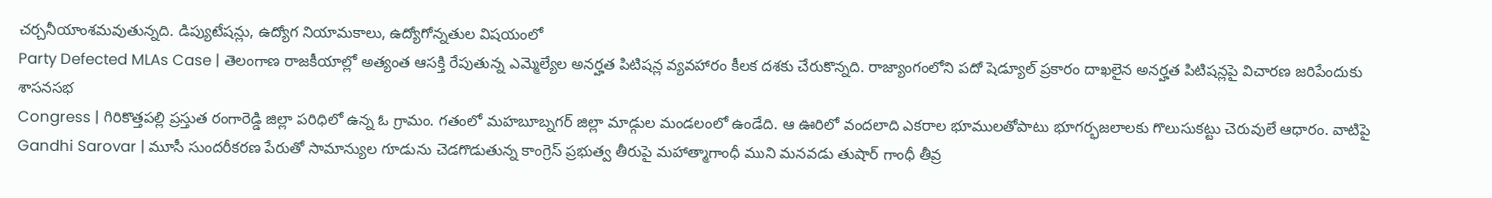చర్చనీయాంశమవుతున్నది. డిప్యుటేషన్లు, ఉద్యోగ నియామకాలు, ఉద్యోగోన్నతుల విషయంలో
Party Defected MLAs Case | తెలంగాణ రాజకీయాల్లో అత్యంత ఆసక్తి రేపుతున్న ఎమ్మెల్యేల అనర్హత పిటిషన్ల వ్యవహారం కీలక దశకు చేరుకొన్నది. రాజ్యాంగంలోని పదో షెడ్యూల్ ప్రకారం దాఖలైన అనర్హత పిటిషన్లపై విచారణ జరిపేందుకు శాసనసభ
Congress | గిరికొత్తపల్లి ప్రస్తుత రంగారెడ్డి జిల్లా పరిధిలో ఉన్న ఓ గ్రామం. గతంలో మహబూబ్నగర్ జిల్లా మాడ్గుల మండలంలో ఉండేది. ఆ ఊరిలో వందలాది ఎకరాల భూములతోపాటు భూగర్భజలాలకు గొలుసుకట్టు చెరువులే ఆధారం. వాటిపై
Gandhi Sarovar | మూసీ సుందరీకరణ పేరుతో సామాన్యుల గూడును చెడగొడుతున్న కాంగ్రెస్ ప్రభుత్వ తీరుపై మహాత్మాగాంధీ ముని మనవడు తుషార్ గాంధీ తీవ్ర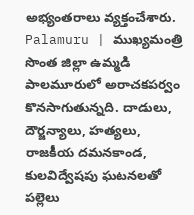అభ్యంతరాలు వ్యక్తంచేశారు.
Palamuru | ముఖ్యమంత్రి సొంత జిల్లా ఉమ్మడి పాలమూరులో అరాచకపర్వం కొనసాగుతున్నది. దాడులు, దౌర్జన్యాలు, హత్యలు, రాజకీయ దమనకాండ, కులవిద్వేషపు ఘటనలతో పల్లెలు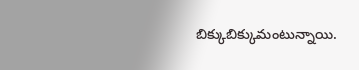బిక్కుబిక్కుమంటున్నాయి.